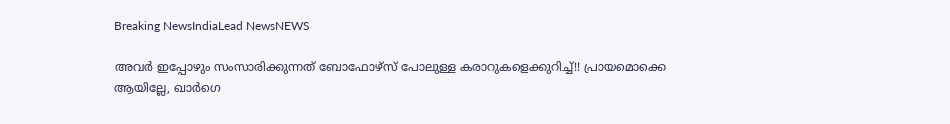Breaking NewsIndiaLead NewsNEWS

അവർ ഇപ്പോഴും സംസാരിക്കുന്നത് ബോഫോഴ്‌സ് പോലുള്ള കരാറുകളെക്കുറിച്ച്!! പ്രായമൊക്കെ ആയില്ലേ, ഖാർഗെ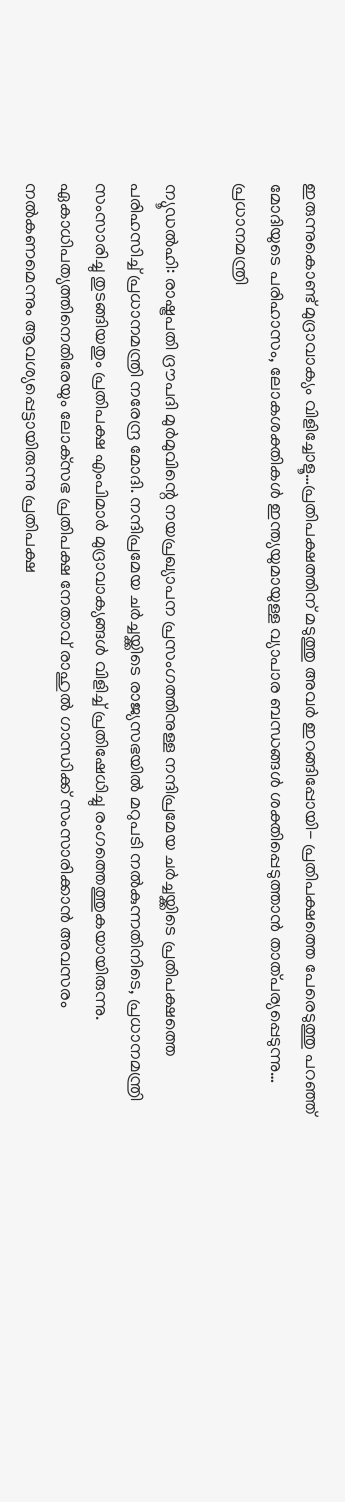ഇരുന്നുകൊണ്ട് മുദ്രാവാക്യം വിളിച്ചോളൂ…പ്രതിപക്ഷത്തിന് മടുത്തു അവർ ഇറങ്ങിപ്പോയി- പ്രതിപക്ഷത്തെ പേരെടുത്തു പറഞ്ഞ് മോദിയുടെ പരിഹാസം, ലോകശക്തികൾ ഇന്ത്യയുമായുള്ള വ്യാപാര ബന്ധങ്ങൾ ശക്തിപ്പെടുത്താൻ താത്പര്യപ്പെടുന്നു… പ്രധാനമന്ത്രി

ന്യൂഡൽഹി: രാഷ്ട്രപതി ദ്രൗപദി മുർമുവിന്റെ നയപ്രഖ്യാപന പ്രസംഗത്തിനുള്ള നന്ദിപ്രമേയ ചർച്ചയ്ക്കിടെ പ്രതിപക്ഷത്തെ പരിഹസിച്ച് പ്രധാനമന്ത്രി നരേന്ദ്ര മോദി. നന്ദിപ്രമേയ ചർച്ചയ്ക്കിടെ രാജ്യസഭയിൽ മറുപടി നൽകുന്നതിനിടെ, പ്രധാനമന്ത്രി സംസാരിച്ചു തുടങ്ങിയതും പ്രതിപക്ഷ എംപിമാർ മുദ്രാവാക്യങ്ങൾ വിളിച്ച് പ്രതിഷേധിച്ചു രംഗത്തെത്തുകയായിരുന്നു. ഏകാധിപത്യത്തിനെതിരേയും ലോക്‌സഭ പ്രതിപക്ഷ നേതാവ് രാഹുൽ ഗാന്ധിക്ക് സംസാരിക്കാൻ അവസരം നൽകണമെന്നും ആവശ്യപ്പെട്ടായിരുന്നു പ്രതിപക്ഷ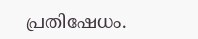പ്രതിഷേധം.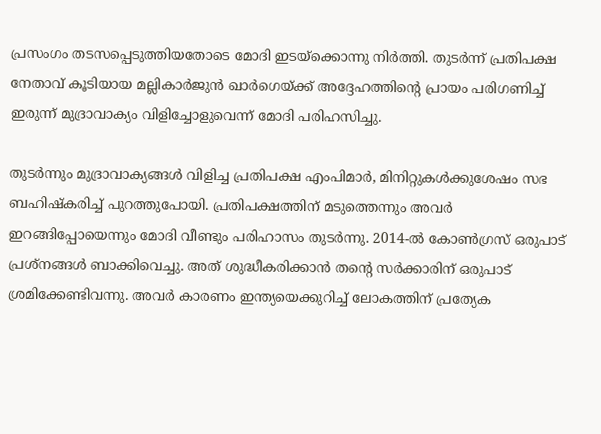പ്രസംഗം തടസപ്പെടുത്തിയതോടെ മോദി ഇടയ്‌ക്കൊന്നു നിർത്തി. തുടർന്ന് പ്രതിപക്ഷ നേതാവ് കൂടിയായ മല്ലികാർജുൻ ഖാർഗെയ്ക്ക് അദ്ദേഹത്തിന്റെ പ്രായം പരിഗണിച്ച് ഇരുന്ന് മുദ്രാവാക്യം വിളിച്ചോളുവെന്ന് മോദി പരിഹസിച്ചു.

തുടർന്നും മുദ്രാവാക്യങ്ങൾ വിളിച്ച പ്രതിപക്ഷ എംപിമാർ, മിനിറ്റുകൾക്കുശേഷം സഭ ബഹിഷ്‌കരിച്ച് പുറത്തുപോയി. പ്രതിപക്ഷത്തിന് മടുത്തെന്നും അവർ ഇറങ്ങിപ്പോയെന്നും മോദി വീണ്ടും പരിഹാസം തുടർന്നു. 2014-ൽ കോൺഗ്രസ് ഒരുപാട് പ്രശ്‌നങ്ങൾ ബാക്കിവെച്ചു. അത് ശുദ്ധീകരിക്കാൻ തന്റെ സർക്കാരിന് ഒരുപാട് ശ്രമിക്കേണ്ടിവന്നു. അവർ കാരണം ഇന്ത്യയെക്കുറിച്ച് ലോകത്തിന് പ്രത്യേക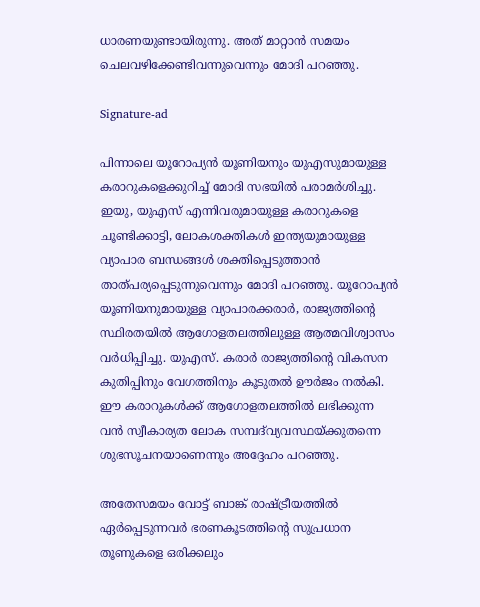ധാരണയുണ്ടായിരുന്നു. അത് മാറ്റാൻ സമയം ചെലവഴിക്കേണ്ടിവന്നുവെന്നും മോദി പറഞ്ഞു.

Signature-ad

പിന്നാലെ യൂറോപ്യൻ യൂണിയനും യുഎസുമായുള്ള കരാറുകളെക്കുറിച്ച് മോദി സഭയിൽ പരാമർശിച്ചു. ഇയു, യുഎസ് എന്നിവരുമായുള്ള കരാറുകളെ ചൂണ്ടിക്കാട്ടി, ലോകശക്തികൾ ഇന്ത്യയുമായുള്ള വ്യാപാര ബന്ധങ്ങൾ ശക്തിപ്പെടുത്താൻ താത്പര്യപ്പെടുന്നുവെന്നും മോദി പറഞ്ഞു. യൂറോപ്യൻ യൂണിയനുമായുള്ള വ്യാപാരക്കരാർ, രാജ്യത്തിന്റെ സ്ഥിരതയിൽ ആഗോളതലത്തിലുള്ള ആത്മവിശ്വാസം വർധിപ്പിച്ചു. യുഎസ്. കരാർ രാജ്യത്തിന്റെ വികസന കുതിപ്പിനും വേഗത്തിനും കൂടുതൽ ഊർജം നൽകി. ഈ കരാറുകൾക്ക് ആഗോളതലത്തിൽ ലഭിക്കുന്ന വൻ സ്വീകാര്യത ലോക സമ്പദ്‌വ്യവസ്ഥയ്ക്കുതന്നെ ശുഭസൂചനയാണെന്നും അദ്ദേഹം പറഞ്ഞു.

അതേസമയം വോട്ട് ബാങ്ക് രാഷ്ട്രീയത്തിൽ ഏർപ്പെടുന്നവർ ഭരണകൂടത്തിന്റെ സുപ്രധാന തൂണുകളെ ഒരിക്കലും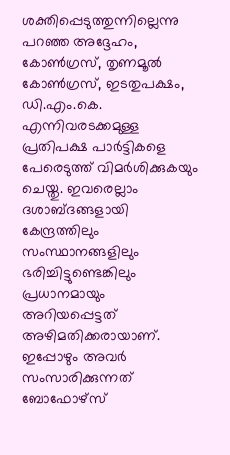ശക്തിപ്പെടുത്തുന്നില്ലെന്നു പറഞ്ഞ അദ്ദേഹം, കോൺഗ്രസ്, തൃണമൂൽ കോൺഗ്രസ്, ഇടതുപക്ഷം, ഡി.എം.കെ. എന്നിവരടക്കമുള്ള പ്രതിപക്ഷ പാർട്ടികളെ പേരെടുത്ത് വിമർശിക്കുകയും ചെയ്തു. ഇവരെല്ലാം ദശാബ്ദങ്ങളായി കേന്ദ്രത്തിലും സംസ്ഥാനങ്ങളിലും ഭരിച്ചിട്ടുണ്ടെങ്കിലും പ്രധാനമായും അറിയപ്പെട്ടത് അഴിമതിക്കരായാണ്. ഇപ്പോഴും അവർ സംസാരിക്കുന്നത് ബോഫോഴ്‌സ്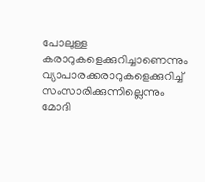പോലുള്ള കരാറുകളെക്കുറിച്ചാണെന്നും വ്യാപാരക്കരാറുകളെക്കുറിച്ച് സംസാരിക്കുന്നില്ലെന്നും മോദി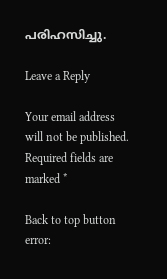പരിഹസിച്ചു.

Leave a Reply

Your email address will not be published. Required fields are marked *

Back to top button
error: